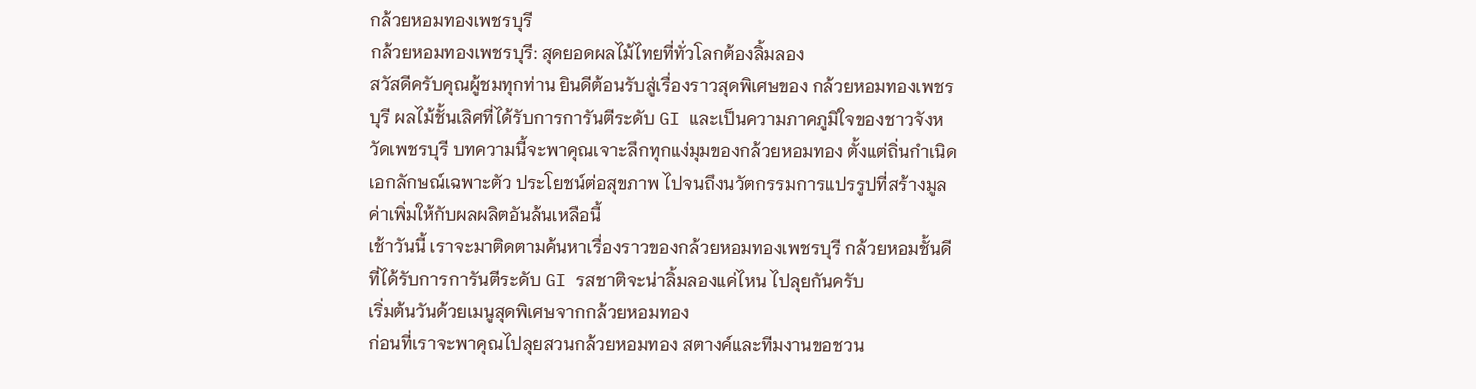กล้วยหอมทองเพชรบุรี
กล้วยหอมทองเพชรบุรี: สุดยอดผลไม้ไทยที่ทั่วโลกต้องลิ้มลอง
สวัสดีครับคุณผู้ชมทุกท่าน ยินดีต้อนรับสู่เรื่องราวสุดพิเศษของ กล้วยหอมทองเพชรบุรี ผลไม้ชั้นเลิศที่ได้รับการการันตีระดับ GI และเป็นความภาคภูมิใจของชาวจังหวัดเพชรบุรี บทความนี้จะพาคุณเจาะลึกทุกแง่มุมของกล้วยหอมทอง ตั้งแต่ถิ่นกำเนิด เอกลักษณ์เฉพาะตัว ประโยชน์ต่อสุขภาพ ไปจนถึงนวัตกรรมการแปรรูปที่สร้างมูลค่าเพิ่มให้กับผลผลิตอันล้นเหลือนี้
เช้าวันนี้ เราจะมาติดตามค้นหาเรื่องราวของกล้วยหอมทองเพชรบุรี กล้วยหอมชั้นดีที่ได้รับการการันตีระดับ GI รสชาติจะน่าลิ้มลองแค่ไหน ไปลุยกันครับ
เริ่มต้นวันด้วยเมนูสุดพิเศษจากกล้วยหอมทอง
ก่อนที่เราจะพาคุณไปลุยสวนกล้วยหอมทอง สตางค์และทีมงานขอชวน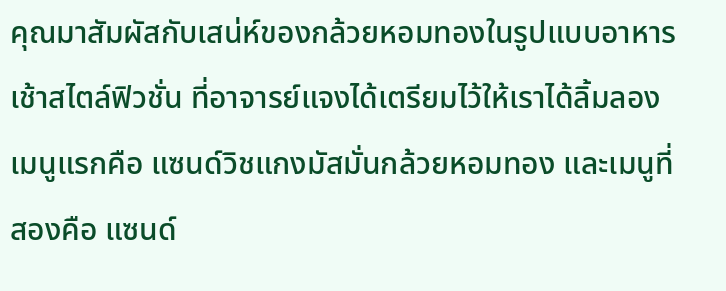คุณมาสัมผัสกับเสน่ห์ของกล้วยหอมทองในรูปแบบอาหารเช้าสไตล์ฟิวชั่น ที่อาจารย์แจงได้เตรียมไว้ให้เราได้ลิ้มลอง เมนูแรกคือ แซนด์วิชแกงมัสมั่นกล้วยหอมทอง และเมนูที่สองคือ แซนด์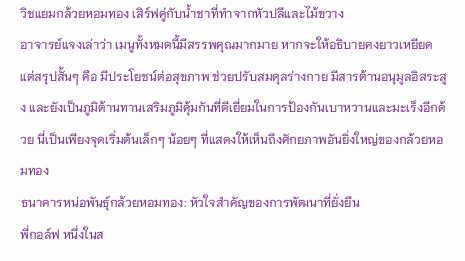วิชแยมกล้วยหอมทอง เสิร์ฟคู่กับน้ำชาที่ทำจากหัวปลีและไม้ขวาง
อาจารย์แจงเล่าว่า เมนูทั้งหมดนี้มีสรรพคุณมากมาย หากจะให้อธิบายคงยาวเหยียด แต่สรุปสั้นๆ คือ มีประโยชน์ต่อสุขภาพ ช่วยปรับสมดุลร่างกาย มีสารต้านอนุมูลอิสระสูง และยังเป็นภูมิต้านทานเสริมภูมิคุ้มกันที่ดีเยี่ยมในการป้องกันเบาหวานและมะเร็งอีกด้วย นี่เป็นเพียงจุดเริ่มต้นเล็กๆ น้อยๆ ที่แสดงให้เห็นถึงศักยภาพอันยิ่งใหญ่ของกล้วยหอมทอง
ธนาคารหน่อพันธุ์กล้วยหอมทอง: หัวใจสำคัญของการพัฒนาที่ยั่งยืน
พี่กอล์ฟ หนึ่งในส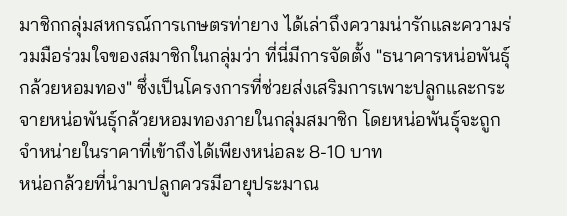มาชิกกลุ่มสหกรณ์การเกษตรท่ายาง ได้เล่าถึงความน่ารักและความร่วมมือร่วมใจของสมาชิกในกลุ่มว่า ที่นี่มีการจัดตั้ง "ธนาคารหน่อพันธุ์กล้วยหอมทอง" ซึ่งเป็นโครงการที่ช่วยส่งเสริมการเพาะปลูกและกระจายหน่อพันธุ์กล้วยหอมทองภายในกลุ่มสมาชิก โดยหน่อพันธุ์จะถูกจำหน่ายในราคาที่เข้าถึงได้เพียงหน่อละ 8-10 บาท
หน่อกล้วยที่นำมาปลูกควรมีอายุประมาณ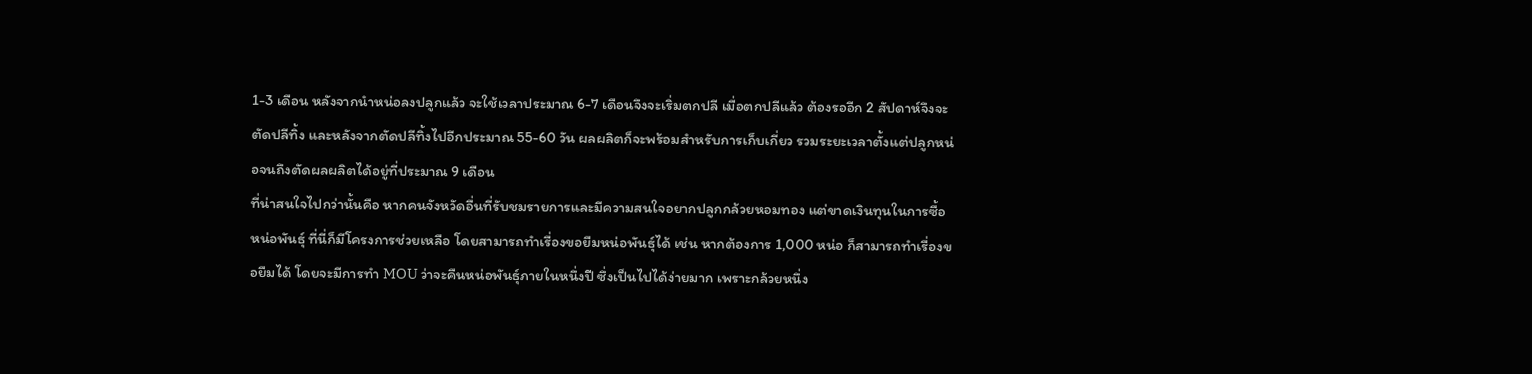1-3 เดือน หลังจากนำหน่อลงปลูกแล้ว จะใช้เวลาประมาณ 6-7 เดือนจึงจะเริ่มตกปลี เมื่อตกปลีแล้ว ต้องรออีก 2 สัปดาห์จึงจะตัดปลีทิ้ง และหลังจากตัดปลีทิ้งไปอีกประมาณ 55-60 วัน ผลผลิตก็จะพร้อมสำหรับการเก็บเกี่ยว รวมระยะเวลาตั้งแต่ปลูกหน่อจนถึงตัดผลผลิตได้อยู่ที่ประมาณ 9 เดือน
ที่น่าสนใจไปกว่านั้นคือ หากคนจังหวัดอื่นที่รับชมรายการและมีความสนใจอยากปลูกกล้วยหอมทอง แต่ขาดเงินทุนในการซื้อหน่อพันธุ์ ที่นี่ก็มีโครงการช่วยเหลือ โดยสามารถทำเรื่องขอยืมหน่อพันธุ์ได้ เช่น หากต้องการ 1,000 หน่อ ก็สามารถทำเรื่องขอยืมได้ โดยจะมีการทำ MOU ว่าจะคืนหน่อพันธุ์ภายในหนึ่งปี ซึ่งเป็นไปได้ง่ายมาก เพราะกล้วยหนึ่ง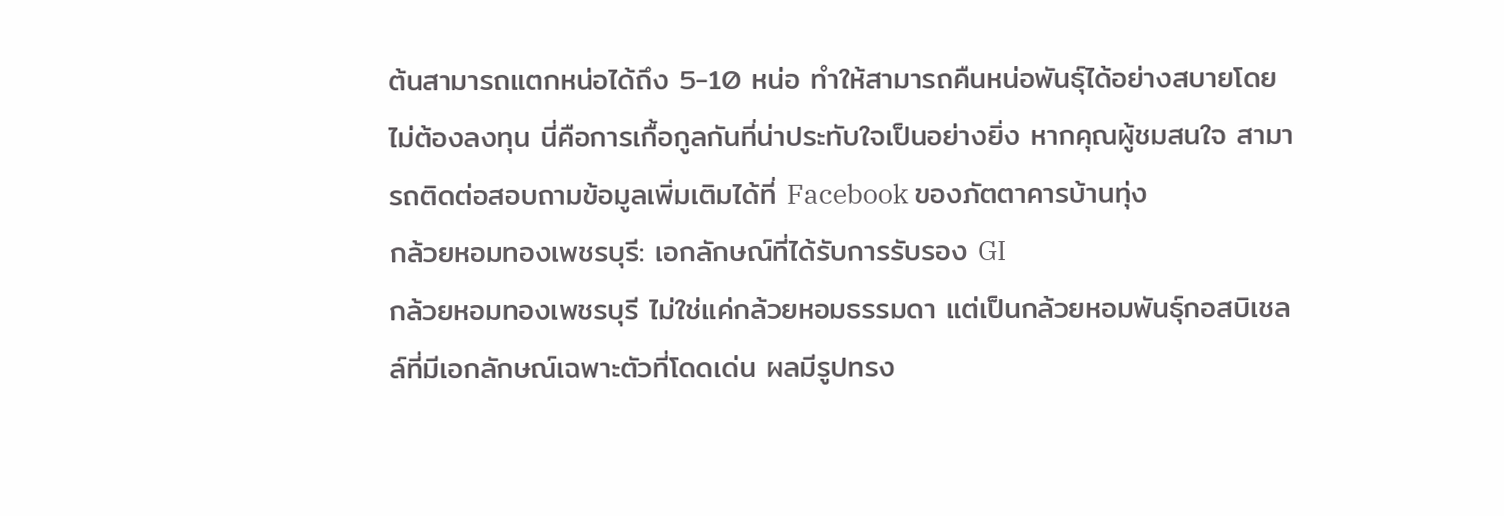ต้นสามารถแตกหน่อได้ถึง 5-10 หน่อ ทำให้สามารถคืนหน่อพันธุ์ได้อย่างสบายโดยไม่ต้องลงทุน นี่คือการเกื้อกูลกันที่น่าประทับใจเป็นอย่างยิ่ง หากคุณผู้ชมสนใจ สามารถติดต่อสอบถามข้อมูลเพิ่มเติมได้ที่ Facebook ของภัตตาคารบ้านทุ่ง
กล้วยหอมทองเพชรบุรี: เอกลักษณ์ที่ได้รับการรับรอง GI
กล้วยหอมทองเพชรบุรี ไม่ใช่แค่กล้วยหอมธรรมดา แต่เป็นกล้วยหอมพันธุ์กอสบิเชลล์ที่มีเอกลักษณ์เฉพาะตัวที่โดดเด่น ผลมีรูปทรง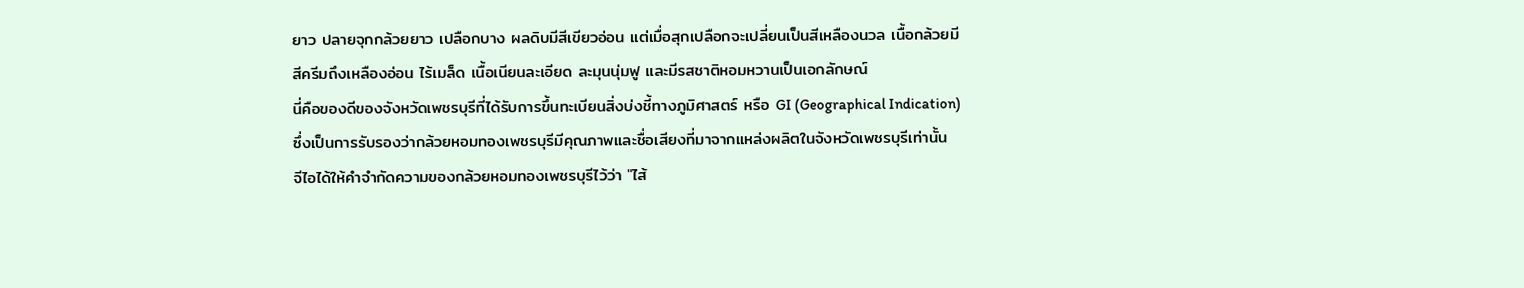ยาว ปลายจุกกล้วยยาว เปลือกบาง ผลดิบมีสีเขียวอ่อน แต่เมื่อสุกเปลือกจะเปลี่ยนเป็นสีเหลืองนวล เนื้อกล้วยมีสีครีมถึงเหลืองอ่อน ไร้เมล็ด เนื้อเนียนละเอียด ละมุนนุ่มฟู และมีรสชาติหอมหวานเป็นเอกลักษณ์
นี่คือของดีของจังหวัดเพชรบุรีที่ได้รับการขึ้นทะเบียนสิ่งบ่งชี้ทางภูมิศาสตร์ หรือ GI (Geographical Indication) ซึ่งเป็นการรับรองว่ากล้วยหอมทองเพชรบุรีมีคุณภาพและชื่อเสียงที่มาจากแหล่งผลิตในจังหวัดเพชรบุรีเท่านั้น
จีไอได้ให้คำจำกัดความของกล้วยหอมทองเพชรบุรีไว้ว่า "ไส้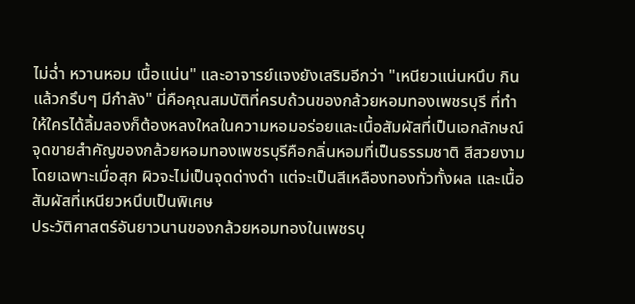ไม่ฉ่ำ หวานหอม เนื้อแน่น" และอาจารย์แจงยังเสริมอีกว่า "เหนียวแน่นหนึบ กินแล้วกรึบๆ มีกำลัง" นี่คือคุณสมบัติที่ครบถ้วนของกล้วยหอมทองเพชรบุรี ที่ทำให้ใครได้ลิ้มลองก็ต้องหลงใหลในความหอมอร่อยและเนื้อสัมผัสที่เป็นเอกลักษณ์
จุดขายสำคัญของกล้วยหอมทองเพชรบุรีคือกลิ่นหอมที่เป็นธรรมชาติ สีสวยงาม โดยเฉพาะเมื่อสุก ผิวจะไม่เป็นจุดด่างดำ แต่จะเป็นสีเหลืองทองทั่วทั้งผล และเนื้อสัมผัสที่เหนียวหนึบเป็นพิเศษ
ประวัติศาสตร์อันยาวนานของกล้วยหอมทองในเพชรบุ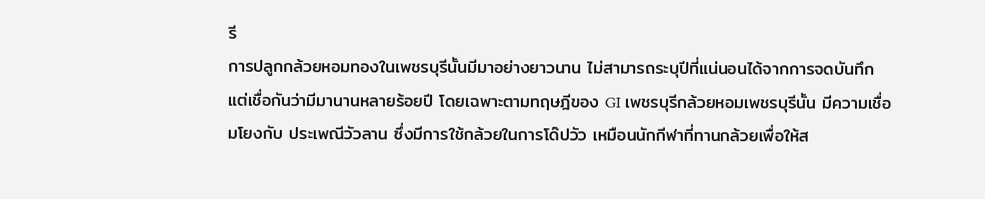รี
การปลูกกล้วยหอมทองในเพชรบุรีนั้นมีมาอย่างยาวนาน ไม่สามารถระบุปีที่แน่นอนได้จากการจดบันทึก แต่เชื่อกันว่ามีมานานหลายร้อยปี โดยเฉพาะตามทฤษฎีของ GI เพชรบุรีกล้วยหอมเพชรบุรีนั้น มีความเชื่อมโยงกับ ประเพณีวัวลาน ซึ่งมีการใช้กล้วยในการโด๊ปวัว เหมือนนักกีฬาที่ทานกล้วยเพื่อให้ส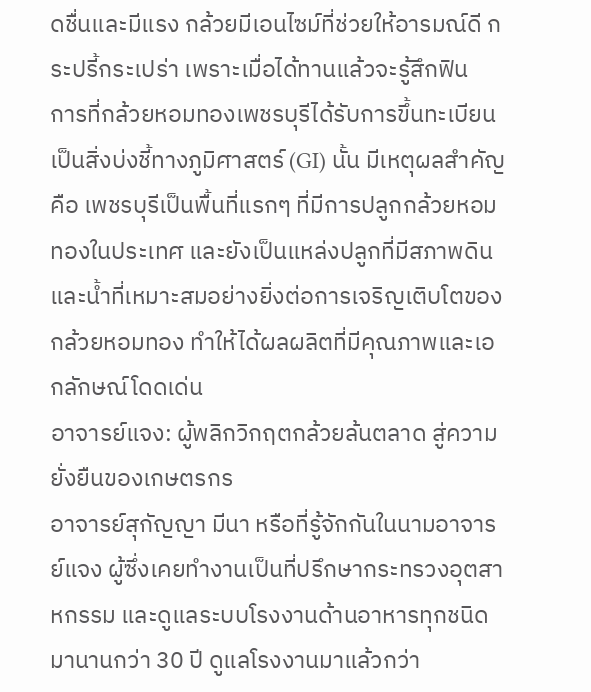ดชื่นและมีแรง กล้วยมีเอนไซม์ที่ช่วยให้อารมณ์ดี กระปรี้กระเปร่า เพราะเมื่อได้ทานแล้วจะรู้สึกฟิน
การที่กล้วยหอมทองเพชรบุรีได้รับการขึ้นทะเบียนเป็นสิ่งบ่งชี้ทางภูมิศาสตร์ (GI) นั้น มีเหตุผลสำคัญคือ เพชรบุรีเป็นพื้นที่แรกๆ ที่มีการปลูกกล้วยหอมทองในประเทศ และยังเป็นแหล่งปลูกที่มีสภาพดินและน้ำที่เหมาะสมอย่างยิ่งต่อการเจริญเติบโตของกล้วยหอมทอง ทำให้ได้ผลผลิตที่มีคุณภาพและเอกลักษณ์โดดเด่น
อาจารย์แจง: ผู้พลิกวิกฤตกล้วยล้นตลาด สู่ความยั่งยืนของเกษตรกร
อาจารย์สุกัญญา มีนา หรือที่รู้จักกันในนามอาจารย์แจง ผู้ซึ่งเคยทำงานเป็นที่ปรึกษากระทรวงอุตสาหกรรม และดูแลระบบโรงงานด้านอาหารทุกชนิดมานานกว่า 30 ปี ดูแลโรงงานมาแล้วกว่า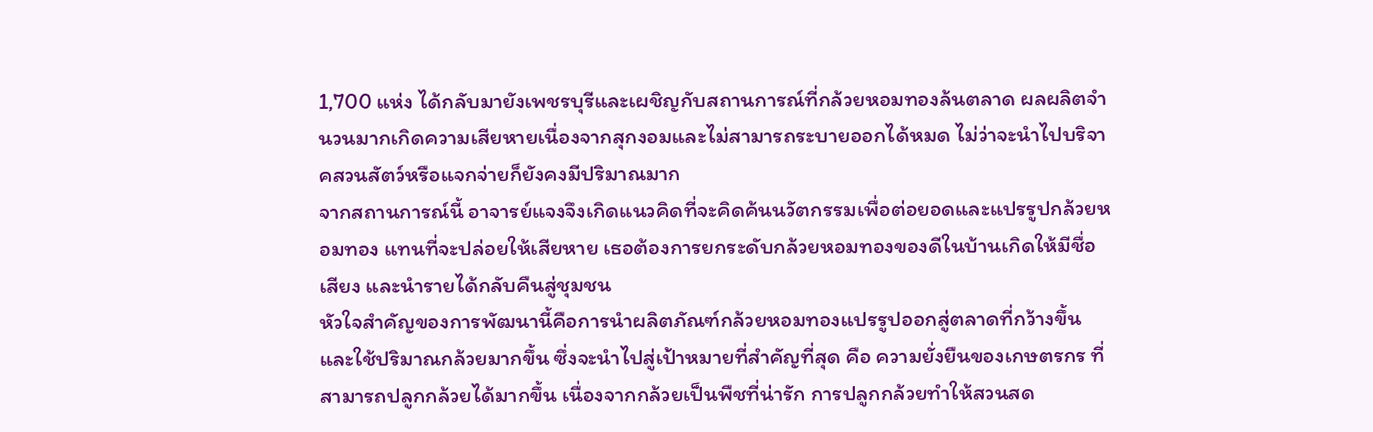1,700 แห่ง ได้กลับมายังเพชรบุรีและเผชิญกับสถานการณ์ที่กล้วยหอมทองล้นตลาด ผลผลิตจำนวนมากเกิดความเสียหายเนื่องจากสุกงอมและไม่สามารถระบายออกได้หมด ไม่ว่าจะนำไปบริจาคสวนสัตว์หรือแจกจ่ายก็ยังคงมีปริมาณมาก
จากสถานการณ์นี้ อาจารย์แจงจึงเกิดแนวคิดที่จะคิดค้นนวัตกรรมเพื่อต่อยอดและแปรรูปกล้วยหอมทอง แทนที่จะปล่อยให้เสียหาย เธอต้องการยกระดับกล้วยหอมทองของดีในบ้านเกิดให้มีชื่อเสียง และนำรายได้กลับคืนสู่ชุมชน
หัวใจสำคัญของการพัฒนานี้คือการนำผลิตภัณฑ์กล้วยหอมทองแปรรูปออกสู่ตลาดที่กว้างขึ้น และใช้ปริมาณกล้วยมากขึ้น ซึ่งจะนำไปสู่เป้าหมายที่สำคัญที่สุด คือ ความยั่งยืนของเกษตรกร ที่สามารถปลูกกล้วยได้มากขึ้น เนื่องจากกล้วยเป็นพืชที่น่ารัก การปลูกกล้วยทำให้สวนสด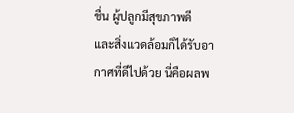ชื่น ผู้ปลูกมีสุขภาพดี และสิ่งแวดล้อมก็ได้รับอากาศที่ดีไปด้วย นี่คือผลพ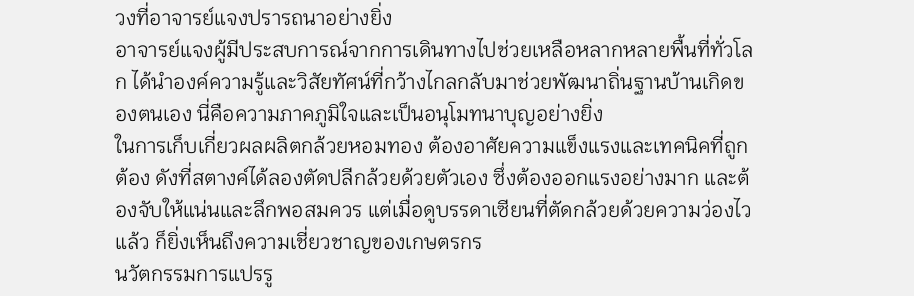วงที่อาจารย์แจงปรารถนาอย่างยิ่ง
อาจารย์แจงผู้มีประสบการณ์จากการเดินทางไปช่วยเหลือหลากหลายพื้นที่ทั่วโลก ได้นำองค์ความรู้และวิสัยทัศน์ที่กว้างไกลกลับมาช่วยพัฒนาถิ่นฐานบ้านเกิดของตนเอง นี่คือความภาคภูมิใจและเป็นอนุโมทนาบุญอย่างยิ่ง
ในการเก็บเกี่ยวผลผลิตกล้วยหอมทอง ต้องอาศัยความแข็งแรงและเทคนิคที่ถูกต้อง ดังที่สตางค์ได้ลองตัดปลีกล้วยด้วยตัวเอง ซึ่งต้องออกแรงอย่างมาก และต้องจับให้แน่นและลึกพอสมควร แต่เมื่อดูบรรดาเซียนที่ตัดกล้วยด้วยความว่องไวแล้ว ก็ยิ่งเห็นถึงความเชี่ยวชาญของเกษตรกร
นวัตกรรมการแปรรู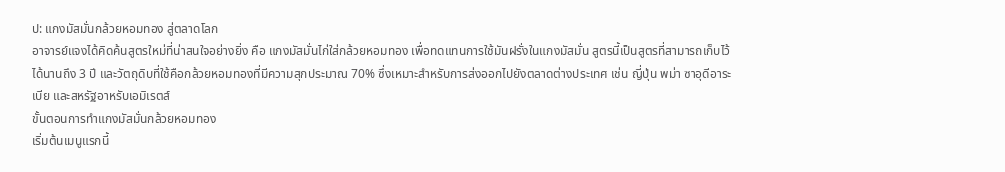ป: แกงมัสมั่นกล้วยหอมทอง สู่ตลาดโลก
อาจารย์แจงได้คิดค้นสูตรใหม่ที่น่าสนใจอย่างยิ่ง คือ แกงมัสมั่นไก่ใส่กล้วยหอมทอง เพื่อทดแทนการใช้มันฝรั่งในแกงมัสมั่น สูตรนี้เป็นสูตรที่สามารถเก็บไว้ได้นานถึง 3 ปี และวัตถุดิบที่ใช้คือกล้วยหอมทองที่มีความสุกประมาณ 70% ซึ่งเหมาะสำหรับการส่งออกไปยังตลาดต่างประเทศ เช่น ญี่ปุ่น พม่า ซาอุดีอาระเบีย และสหรัฐอาหรับเอมิเรตส์
ขั้นตอนการทำแกงมัสมั่นกล้วยหอมทอง
เริ่มต้นเมนูแรกนี้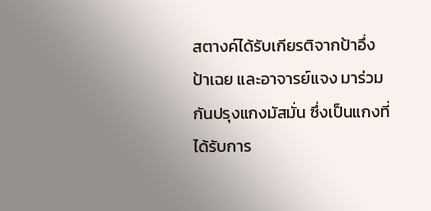สตางค์ได้รับเกียรติจากป้าอึ่ง ป้าเฉย และอาจารย์แจง มาร่วมกันปรุงแกงมัสมั่น ซึ่งเป็นแกงที่ได้รับการ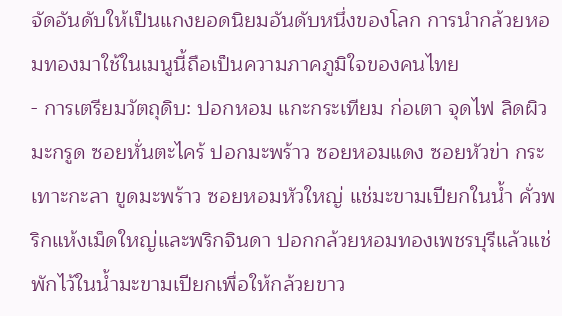จัดอันดับให้เป็นแกงยอดนิยมอันดับหนึ่งของโลก การนำกล้วยหอมทองมาใช้ในเมนูนี้ถือเป็นความภาคภูมิใจของคนไทย
- การเตรียมวัตถุดิบ: ปอกหอม แกะกระเทียม ก่อเตา จุดไฟ ลิดผิวมะกรูด ซอยหั่นตะไคร้ ปอกมะพร้าว ซอยหอมแดง ซอยหัวข่า กระเทาะกะลา ขูดมะพร้าว ซอยหอมหัวใหญ่ แช่มะขามเปียกในน้ำ คั่วพริกแห้งเม็ดใหญ่และพริกจินดา ปอกกล้วยหอมทองเพชรบุรีแล้วแช่พักไว้ในน้ำมะขามเปียกเพื่อให้กล้วยขาว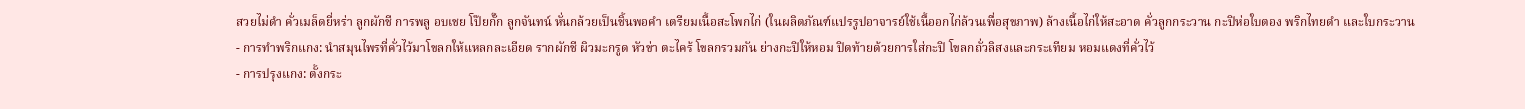สวยไม่ดำ คั่วเมล็ดยี่หร่า ลูกผักชี การพลู อบเชย โป๊ยกั๊ก ลูกจันทน์ หั่นกล้วยเป็นชิ้นพอคำ เตรียมเนื้อสะโพกไก่ (ในผลิตภัณฑ์แปรรูปอาจารย์ใช้เนื้ออกไก่ล้วนเพื่อสุขภาพ) ล้างเนื้อไก่ให้สะอาด คั่วลูกกระวาน กะปิห่อใบตอง พริกไทยดำ และใบกระวาน
- การทำพริกแกง: นำสมุนไพรที่คั่วไว้มาโขลกให้แหลกละเอียด รากผักชี ผิวมะกรูด หัวข่า ตะไคร้ โขลกรวมกัน ย่างกะปิให้หอม ปิดท้ายด้วยการใส่กะปิ โขลกถั่วลิสงและกระเทียม หอมแดงที่คั่วไว้
- การปรุงแกง: ตั้งกระ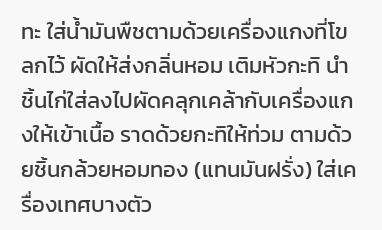ทะ ใส่น้ำมันพืชตามด้วยเครื่องแกงที่โขลกไว้ ผัดให้ส่งกลิ่นหอม เติมหัวกะทิ นำชิ้นไก่ใส่ลงไปผัดคลุกเคล้ากับเครื่องแกงให้เข้าเนื้อ ราดด้วยกะทิให้ท่วม ตามด้วยชิ้นกล้วยหอมทอง (แทนมันฝรั่ง) ใส่เครื่องเทศบางตัว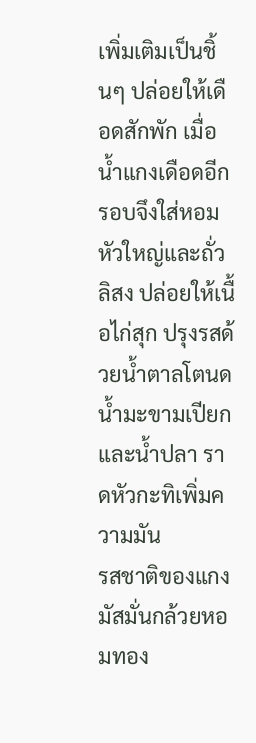เพิ่มเติมเป็นชิ้นๆ ปล่อยให้เดือดสักพัก เมื่อน้ำแกงเดือดอีกรอบจึงใส่หอมหัวใหญ่และถั่วลิสง ปล่อยให้เนื้อไก่สุก ปรุงรสด้วยน้ำตาลโตนด น้ำมะขามเปียก และน้ำปลา ราดหัวกะทิเพิ่มความมัน
รสชาติของแกงมัสมั่นกล้วยหอมทอง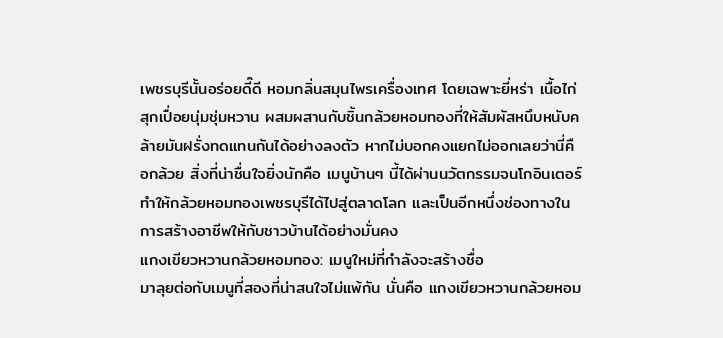เพชรบุรีนั้นอร่อยดี๊ดี หอมกลิ่นสมุนไพรเครื่องเทศ โดยเฉพาะยี่หร่า เนื้อไก่สุกเปื่อยนุ่มชุ่มหวาน ผสมผสานกับชิ้นกล้วยหอมทองที่ให้สัมผัสหนึบหนับคล้ายมันฝรั่งทดแทนกันได้อย่างลงตัว หากไม่บอกคงแยกไม่ออกเลยว่านี่คือกล้วย สิ่งที่น่าชื่นใจยิ่งนักคือ เมนูบ้านๆ นี้ได้ผ่านนวัตกรรมจนโกอินเตอร์ ทำให้กล้วยหอมทองเพชรบุรีได้ไปสู่ตลาดโลก และเป็นอีกหนึ่งช่องทางในการสร้างอาชีพให้กับชาวบ้านได้อย่างมั่นคง
แกงเขียวหวานกล้วยหอมทอง: เมนูใหม่ที่กำลังจะสร้างชื่อ
มาลุยต่อกับเมนูที่สองที่น่าสนใจไม่แพ้กัน นั่นคือ แกงเขียวหวานกล้วยหอม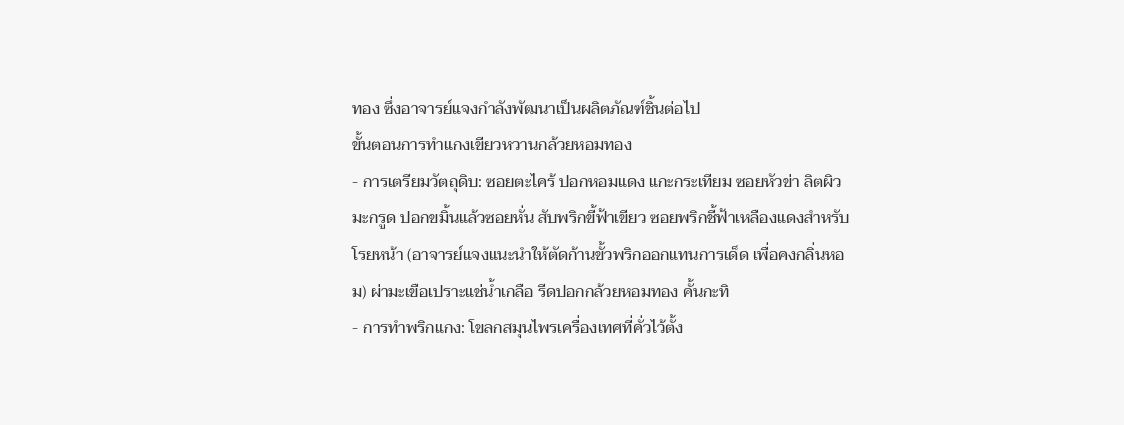ทอง ซึ่งอาจารย์แจงกำลังพัฒนาเป็นผลิตภัณฑ์ชิ้นต่อไป
ขั้นตอนการทำแกงเขียวหวานกล้วยหอมทอง
- การเตรียมวัตถุดิบ: ซอยตะไคร้ ปอกหอมแดง แกะกระเทียม ซอยหัวข่า ลิตผิวมะกรูด ปอกขมิ้นแล้วซอยหั่น สับพริกขี้ฟ้าเขียว ซอยพริกชี้ฟ้าเหลืองแดงสำหรับโรยหน้า (อาจารย์แจงแนะนำให้ตัดก้านขั้วพริกออกแทนการเด็ด เพื่อคงกลิ่นหอม) ผ่ามะเขือเปราะแช่น้ำเกลือ รีดปอกกล้วยหอมทอง คั้นกะทิ
- การทำพริกแกง: โขลกสมุนไพรเครื่องเทศที่คั่วไว้ตั้ง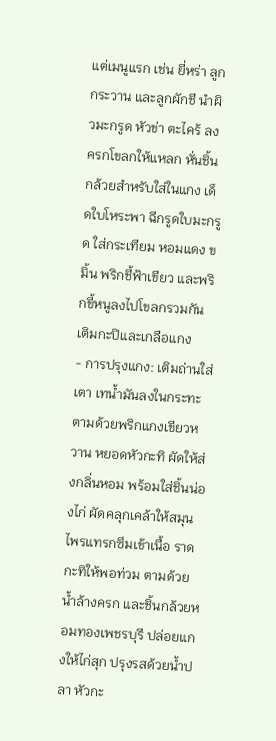แต่เมนูแรก เช่น ยี่หร่า ลูกกระวาน และลูกผักชี นำผิวมะกรูด หัวข่า ตะไคร้ ลงครกโขลกให้แหลก หั่นชิ้นกล้วยสำหรับใส่ในแกง เด็ดใบโหระพา ฉีกรูดใบมะกรูด ใส่กระเทียม หอมแดง ขมิ้น พริกชี้ฟ้าเขียว และพริกขี้หนูลงไปโขลกรวมกัน เติมกะปิและเกลือแกง
- การปรุงแกง: เติมถ่านใส่เตา เทน้ำมันลงในกระทะ ตามด้วยพริกแกงเขียวหวาน หยอดหัวกะทิ ผัดให้ส่งกลิ่นหอม พร้อมใส่ชิ้นน่องไก่ ผัดคลุกเคล้าให้สมุนไพรแทรกซึมเข้าเนื้อ ราดกะทิให้พอท่วม ตามด้วยน้ำล้างครก และชิ้นกล้วยหอมทองเพชรบุรี ปล่อยแกงให้ไก่สุก ปรุงรสด้วยน้ำปลา หัวกะ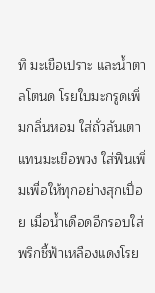ทิ มะเขือเปราะ และน้ำตาลโตนด โรยใบมะกรูดเพิ่มกลิ่นหอม ใส่ถั่วลันเตาแทนมะเขือพวง ใส่ฟืนเพิ่มเพื่อให้ทุกอย่างสุกเปื่อย เมื่อน้ำเดือดอีกรอบใส่พริกชี้ฟ้าเหลืองแดงโรย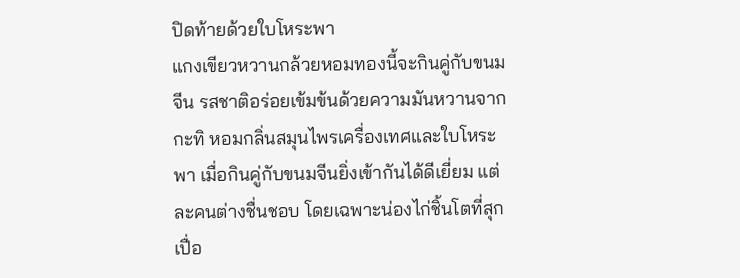ปิดท้ายด้วยใบโหระพา
แกงเขียวหวานกล้วยหอมทองนี้จะกินคู่กับขนมจีน รสชาติอร่อยเข้มข้นด้วยความมันหวานจากกะทิ หอมกลิ่นสมุนไพรเครื่องเทศและใบโหระพา เมื่อกินคู่กับขนมจีนยิ่งเข้ากันได้ดีเยี่ยม แต่ละคนต่างชื่นชอบ โดยเฉพาะน่องไก่ชิ้นโตที่สุกเปื่อ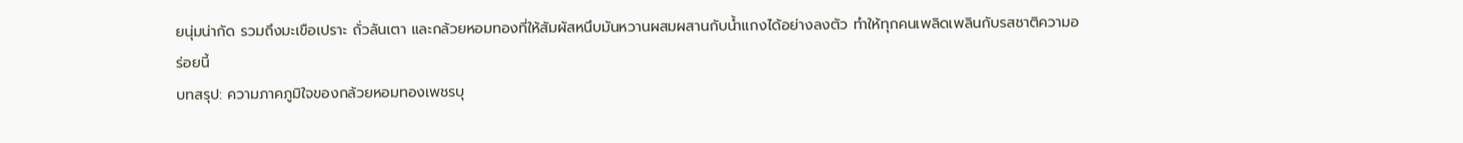ยนุ่มน่ากัด รวมถึงมะเขือเปราะ ถั่วลันเตา และกล้วยหอมทองที่ให้สัมผัสหนึบมันหวานผสมผสานกับน้ำแกงได้อย่างลงตัว ทำให้ทุกคนเพลิดเพลินกับรสชาติความอร่อยนี้
บทสรุป: ความภาคภูมิใจของกล้วยหอมทองเพชรบุ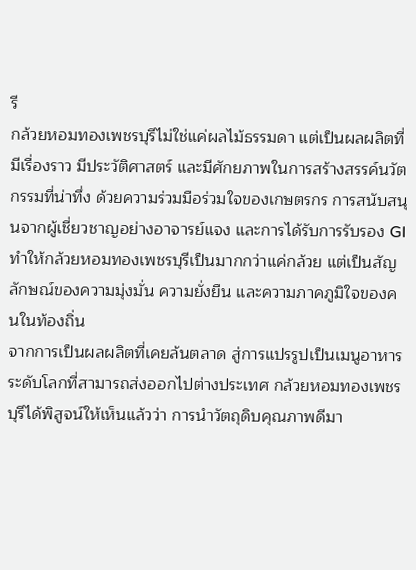รี
กล้วยหอมทองเพชรบุรีไม่ใช่แค่ผลไม้ธรรมดา แต่เป็นผลผลิตที่มีเรื่องราว มีประวัติศาสตร์ และมีศักยภาพในการสร้างสรรค์นวัตกรรมที่น่าทึ่ง ด้วยความร่วมมือร่วมใจของเกษตรกร การสนับสนุนจากผู้เชี่ยวชาญอย่างอาจารย์แจง และการได้รับการรับรอง GI ทำให้กล้วยหอมทองเพชรบุรีเป็นมากกว่าแค่กล้วย แต่เป็นสัญลักษณ์ของความมุ่งมั่น ความยั่งยืน และความภาคภูมิใจของคนในท้องถิ่น
จากการเป็นผลผลิตที่เคยล้นตลาด สู่การแปรรูปเป็นเมนูอาหารระดับโลกที่สามารถส่งออกไปต่างประเทศ กล้วยหอมทองเพชรบุรีได้พิสูจน์ให้เห็นแล้วว่า การนำวัตถุดิบคุณภาพดีมา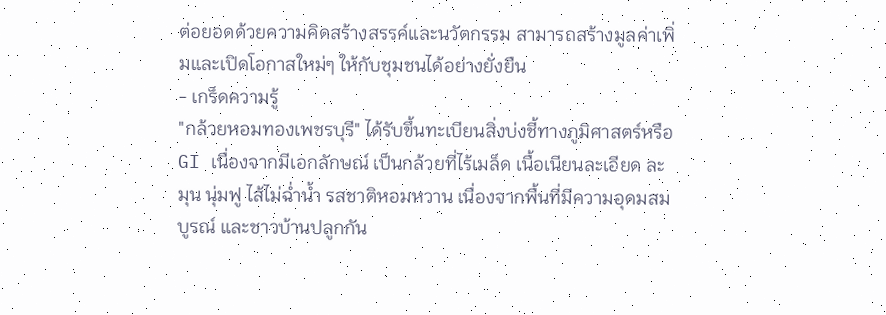ต่อยอดด้วยความคิดสร้างสรรค์และนวัตกรรม สามารถสร้างมูลค่าเพิ่มและเปิดโอกาสใหม่ๆ ให้กับชุมชนได้อย่างยั่งยืน
- เกร็ดความรู้
"กล้วยหอมทองเพชรบุรี" ได้รับขึ้นทะเบียนสิ่งบ่งชี้ทางภูมิศาสตร์หรือ GI เนื่องจากมีเอกลักษณ์ เป็นกล้วยที่ไร้เมล็ด เนื้อเนียนละเอียด ละมุน นุ่มฟู ไส้ไม่ฉ่ำน้ำ รสชาติหอมหวาน เนื่องจากพื้นที่มีความอุดมสมบูรณ์ และชาวบ้านปลูกกัน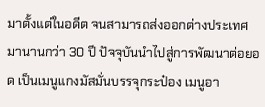มาตั้งแต่ในอดีต จนสามารถส่งออกต่างประเทศมานานกว่า 30 ปี ปัจจุบันนำไปสู่การพัฒนาต่อยอด เป็นเมนูแกงมัสมั่นบรรจุกระป๋อง เมนูอา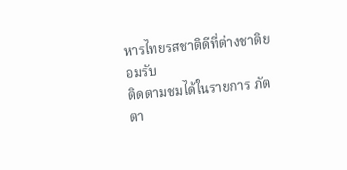หารไทยรสชาติดีที่ต่างชาติยอมรับ
ติดตามชมได้ในรายการ ภัตตา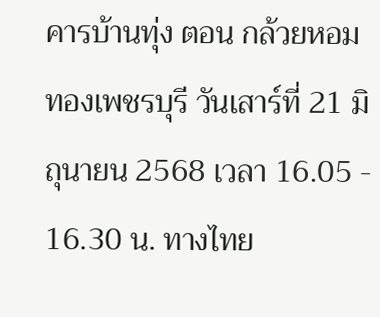คารบ้านทุ่ง ตอน กล้วยหอมทองเพชรบุรี วันเสาร์ที่ 21 มิถุนายน 2568 เวลา 16.05 - 16.30 น. ทางไทย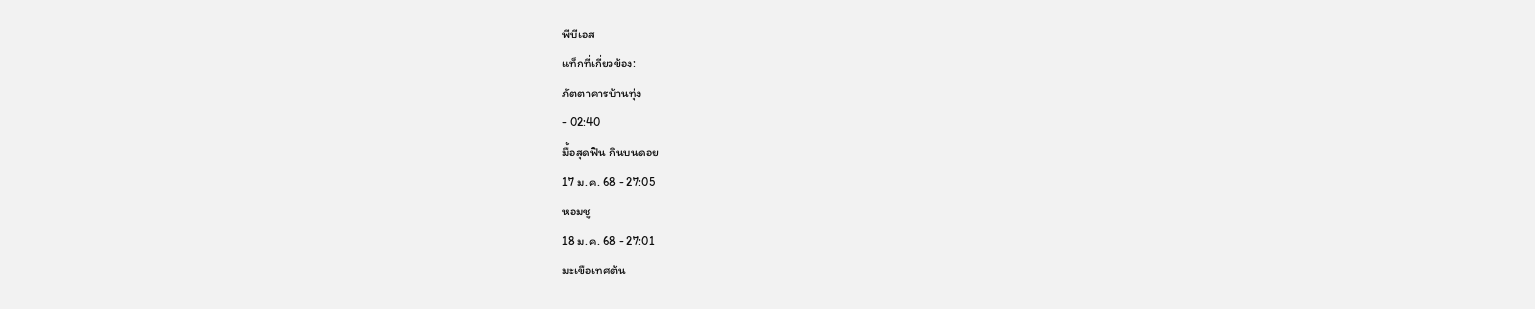พีบีเอส
แท็กที่เกี่ยวข้อง:
ภัตตาคารบ้านทุ่ง
- 02:40
มื้อสุดฟิน กินบนดอย
17 ม.ค. 68 - 27:05
หอมชู
18 ม.ค. 68 - 27:01
มะเขือเทศต้น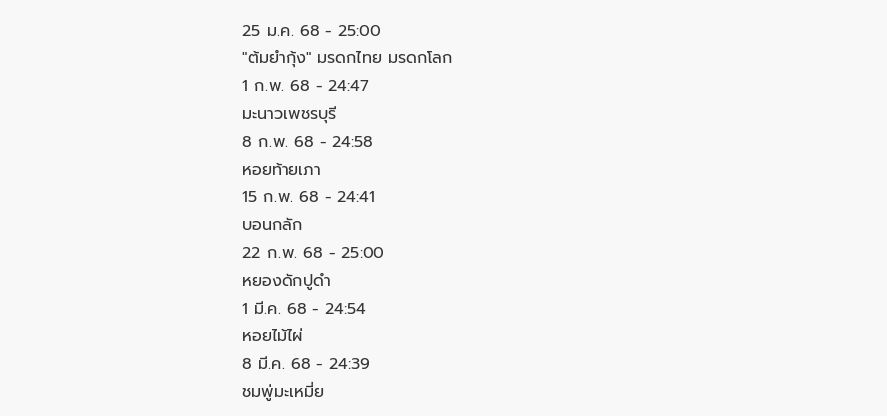25 ม.ค. 68 - 25:00
"ต้มยำกุ้ง" มรดกไทย มรดกโลก
1 ก.พ. 68 - 24:47
มะนาวเพชรบุรี
8 ก.พ. 68 - 24:58
หอยท้ายเภา
15 ก.พ. 68 - 24:41
บอนกลัก
22 ก.พ. 68 - 25:00
หยองดักปูดำ
1 มี.ค. 68 - 24:54
หอยไม้ไผ่
8 มี.ค. 68 - 24:39
ชมพู่มะเหมี่ย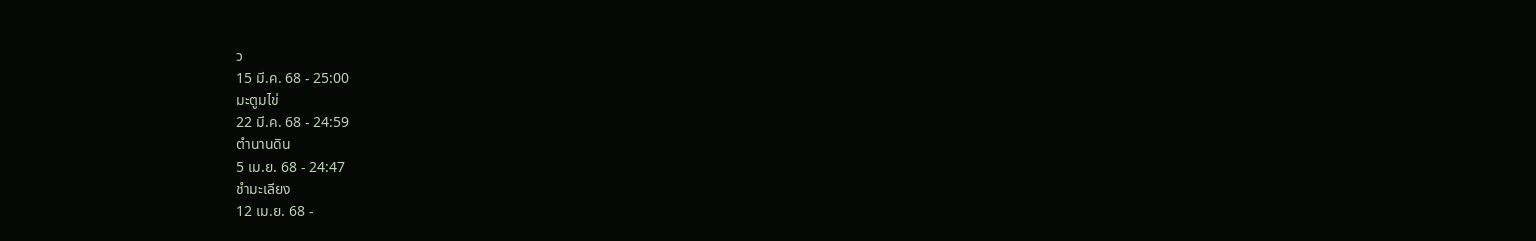ว
15 มี.ค. 68 - 25:00
มะตูมไข่
22 มี.ค. 68 - 24:59
ตำนานดิน
5 เม.ย. 68 - 24:47
ชำมะเลียง
12 เม.ย. 68 -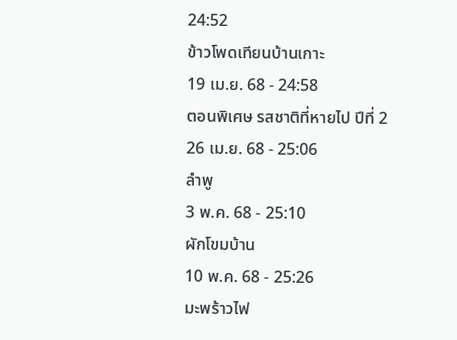24:52
ข้าวโพดเทียนบ้านเกาะ
19 เม.ย. 68 - 24:58
ตอนพิเศษ รสชาติที่หายไป ปีที่ 2
26 เม.ย. 68 - 25:06
ลำพู
3 พ.ค. 68 - 25:10
ผักโขมบ้าน
10 พ.ค. 68 - 25:26
มะพร้าวไฟ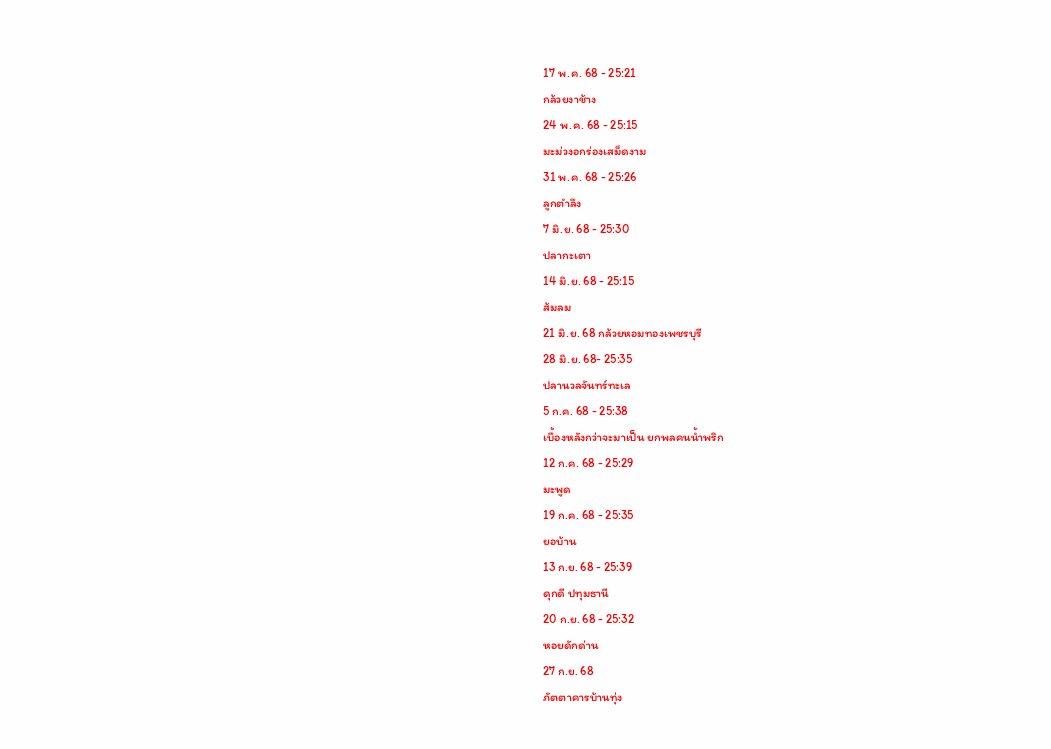17 พ.ค. 68 - 25:21
กล้วยงาช้าง
24 พ.ค. 68 - 25:15
มะม่วงอกร่องเสม็ดงาม
31 พ.ค. 68 - 25:26
ลูกตำลึง
7 มิ.ย. 68 - 25:30
ปลากะเตา
14 มิ.ย. 68 - 25:15
ส้มลม
21 มิ.ย. 68 กล้วยหอมทองเพชรบุรี
28 มิ.ย. 68- 25:35
ปลานวลจันทร์ทะเล
5 ก.ค. 68 - 25:38
เบื้องหลังกว่าจะมาเป็น ยกพลคนน้ำพริก
12 ก.ค. 68 - 25:29
มะพูด
19 ก.ค. 68 - 25:35
ยอบ้าน
13 ก.ย. 68 - 25:39
ดุกดี ปทุมธานี
20 ก.ย. 68 - 25:32
หอยดักด่าน
27 ก.ย. 68
ภัตตาคารบ้านทุ่ง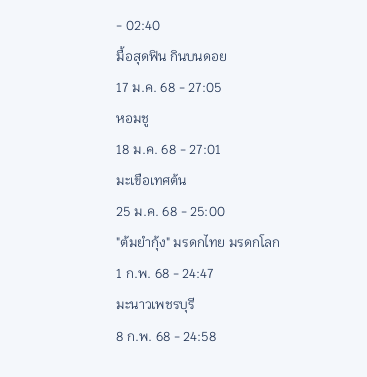- 02:40
มื้อสุดฟิน กินบนดอย
17 ม.ค. 68 - 27:05
หอมชู
18 ม.ค. 68 - 27:01
มะเขือเทศต้น
25 ม.ค. 68 - 25:00
"ต้มยำกุ้ง" มรดกไทย มรดกโลก
1 ก.พ. 68 - 24:47
มะนาวเพชรบุรี
8 ก.พ. 68 - 24:58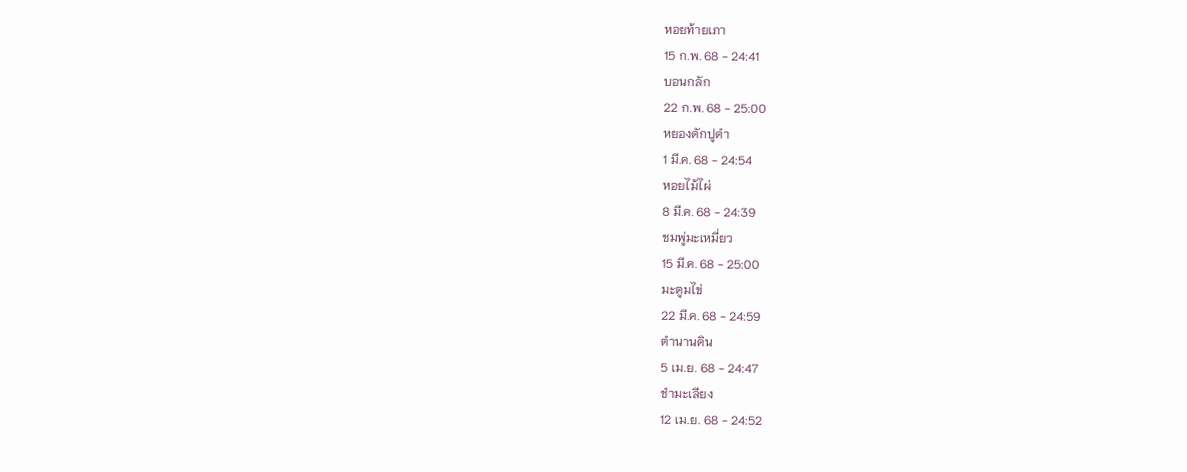หอยท้ายเภา
15 ก.พ. 68 - 24:41
บอนกลัก
22 ก.พ. 68 - 25:00
หยองดักปูดำ
1 มี.ค. 68 - 24:54
หอยไม้ไผ่
8 มี.ค. 68 - 24:39
ชมพู่มะเหมี่ยว
15 มี.ค. 68 - 25:00
มะตูมไข่
22 มี.ค. 68 - 24:59
ตำนานดิน
5 เม.ย. 68 - 24:47
ชำมะเลียง
12 เม.ย. 68 - 24:52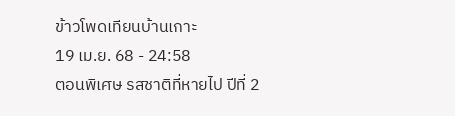ข้าวโพดเทียนบ้านเกาะ
19 เม.ย. 68 - 24:58
ตอนพิเศษ รสชาติที่หายไป ปีที่ 2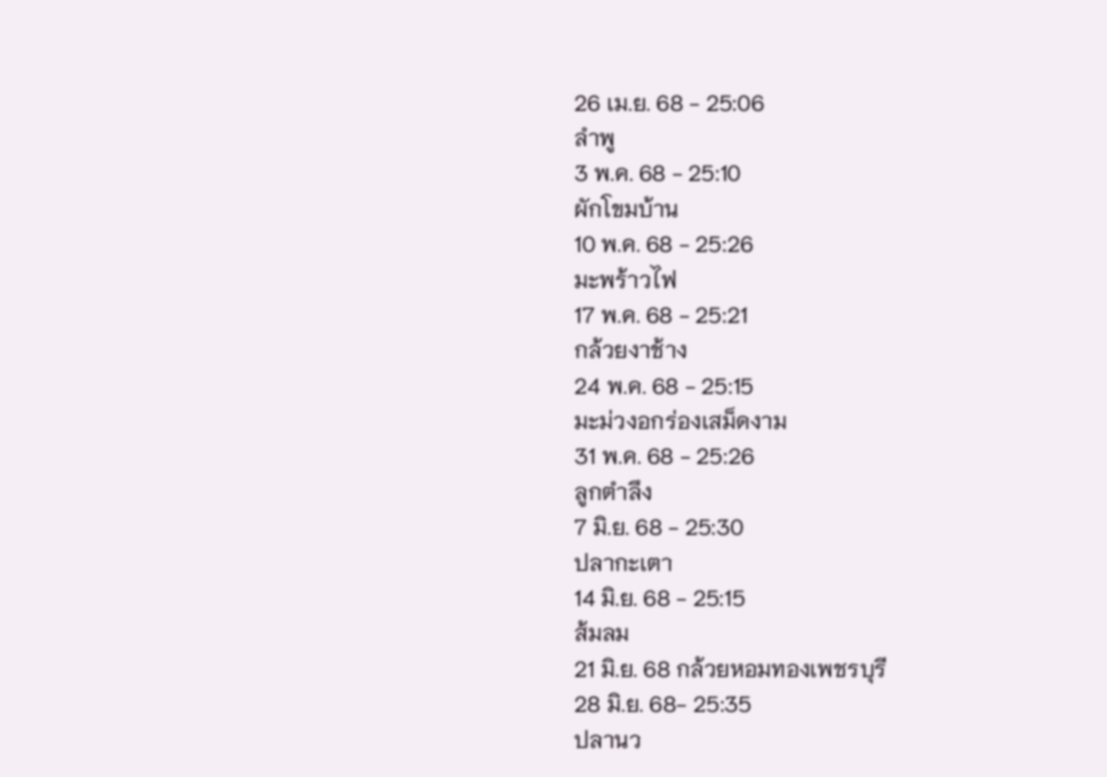26 เม.ย. 68 - 25:06
ลำพู
3 พ.ค. 68 - 25:10
ผักโขมบ้าน
10 พ.ค. 68 - 25:26
มะพร้าวไฟ
17 พ.ค. 68 - 25:21
กล้วยงาช้าง
24 พ.ค. 68 - 25:15
มะม่วงอกร่องเสม็ดงาม
31 พ.ค. 68 - 25:26
ลูกตำลึง
7 มิ.ย. 68 - 25:30
ปลากะเตา
14 มิ.ย. 68 - 25:15
ส้มลม
21 มิ.ย. 68 กล้วยหอมทองเพชรบุรี
28 มิ.ย. 68- 25:35
ปลานว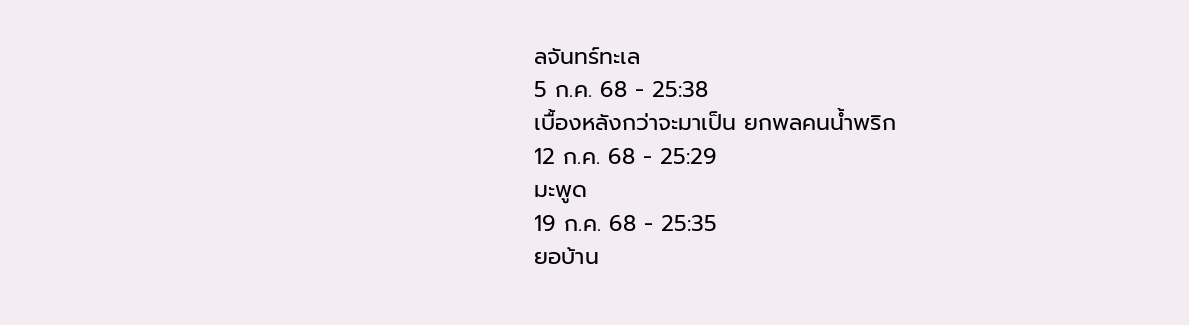ลจันทร์ทะเล
5 ก.ค. 68 - 25:38
เบื้องหลังกว่าจะมาเป็น ยกพลคนน้ำพริก
12 ก.ค. 68 - 25:29
มะพูด
19 ก.ค. 68 - 25:35
ยอบ้าน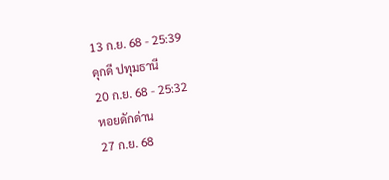13 ก.ย. 68 - 25:39
ดุกดี ปทุมธานี
20 ก.ย. 68 - 25:32
หอยดักด่าน
27 ก.ย. 68